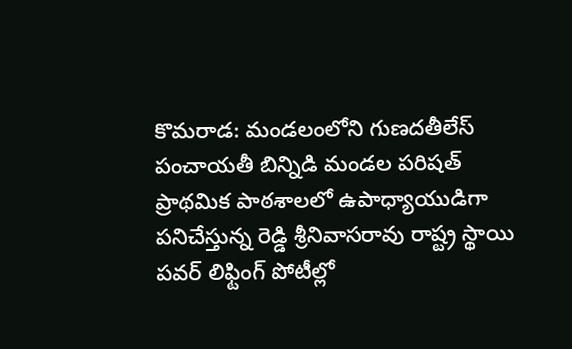కొమరాడ: మండలంలోని గుణదతీలేస్ పంచాయతీ బిన్నిడి మండల పరిషత్ ప్రాథమిక పాఠశాలలో ఉపాధ్యాయుడిగా పనిచేస్తున్న రెడ్డి శ్రీనివాసరావు రాష్ట్ర స్థాయి పవర్ లిఫ్టింగ్ పోటీల్లో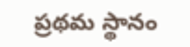ప్రథమ స్థానం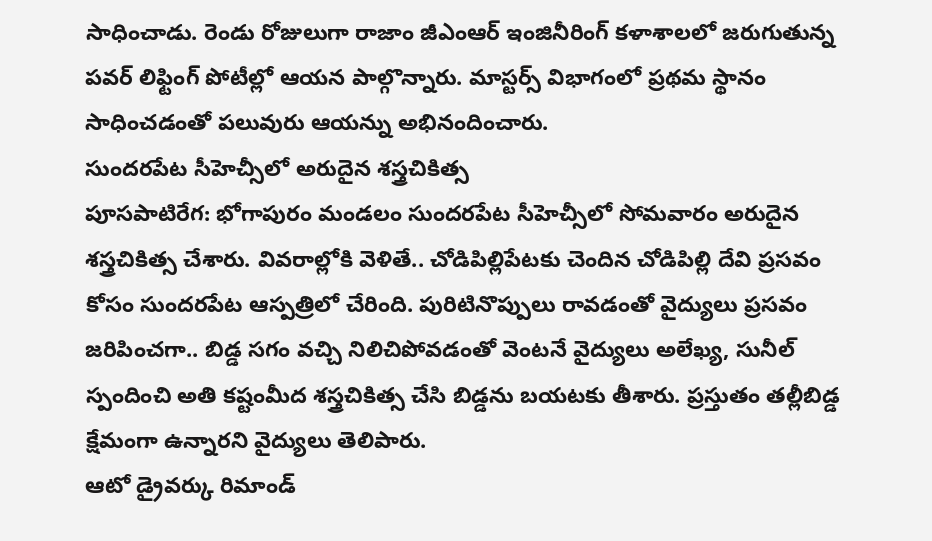సాధించాడు. రెండు రోజులుగా రాజాం జీఎంఆర్ ఇంజినీరింగ్ కళాశాలలో జరుగుతున్న పవర్ లిఫ్టింగ్ పోటీల్లో ఆయన పాల్గొన్నారు. మాస్టర్స్ విభాగంలో ప్రథమ స్థానం సాధించడంతో పలువురు ఆయన్ను అభినందించారు.
సుందరపేట సీహెచ్సీలో అరుదైన శస్త్రచికిత్స
పూసపాటిరేగ: భోగాపురం మండలం సుందరపేట సీహెచ్సీలో సోమవారం అరుదైన శస్త్రచికిత్స చేశారు. వివరాల్లోకి వెళితే.. చోడిపిల్లిపేటకు చెందిన చోడిపిల్లి దేవి ప్రసవం కోసం సుందరపేట ఆస్పత్రిలో చేరింది. పురిటినొప్పులు రావడంతో వైద్యులు ప్రసవం జరిపించగా.. బిడ్డ సగం వచ్చి నిలిచిపోవడంతో వెంటనే వైద్యులు అలేఖ్య, సునీల్ స్పందించి అతి కష్టంమీద శస్త్రచికిత్స చేసి బిడ్డను బయటకు తీశారు. ప్రస్తుతం తల్లీబిడ్డ క్షేమంగా ఉన్నారని వైద్యులు తెలిపారు.
ఆటో డ్రైవర్కు రిమాండ్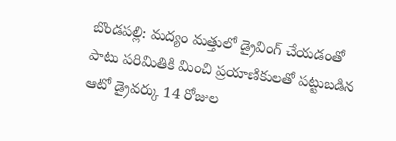బొండపల్లి: మద్యం మత్తులో డ్రైవింగ్ చేయడంతో పాటు పరిమితికి మించి ప్రయాణికులతో పట్టుబడిన ఆటో డ్రైవర్కు 14 రోజుల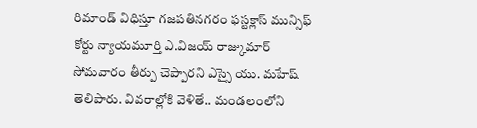రిమాండ్ విధిస్తూ గజపతినగరం ఫస్టక్లాస్ మున్సిఫ్ కోర్టు న్యాయమూర్తి ఎ.విజయ్ రాజ్కుమార్ సోమవారం తీర్పు చెప్పారని ఎస్సై యు. మహేష్ తెలిపారు. వివరాల్లోకి వెళితే.. మండలంలోని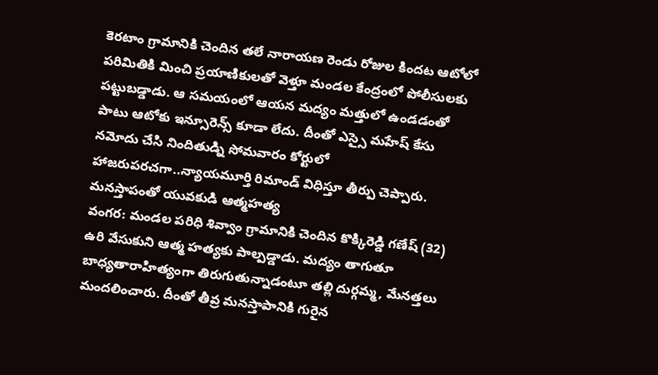కెరటాం గ్రామానికి చెందిన తలే నారాయణ రెండు రోజుల కిందట ఆటోలో పరిమితికి మించి ప్రయాణికులతో వెళ్తూ మండల కేంద్రంలో పోలీసులకు పట్టుబడ్డాడు. ఆ సమయంలో ఆయన మద్యం మత్తులో ఉండడంతో పాటు ఆటోకు ఇన్సూరెన్స్ కూడా లేదు. దీంతో ఎస్సై మహేష్ కేసు నమోదు చేసి నిందితుడ్ని సోమవారం కోర్టులో హాజరుపరచగా..న్యాయమూర్తి రిమాండ్ విధిస్తూ తీర్పు చెప్పారు.
మనస్తాపంతో యువకుడి ఆత్మహత్య
వంగర: మండల పరిధి శివ్వాం గ్రామానికి చెందిన కొక్కిరెడ్డి గణేష్ (32) ఉరి వేసుకుని ఆత్మ హత్యకు పాల్పడ్డాడు. మద్యం తాగుతూ బాధ్యతారాహిత్యంగా తిరుగుతున్నాడంటూ తల్లి దుర్గమ్మ, మేనత్తలు మందలించారు. దీంతో తీవ్ర మనస్తాపానికి గురైన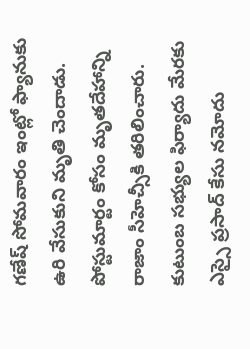గణేష్ సోమవారం ఇంట్లో ఫ్యానుకు ఉరి వేసుకుని మృతి చెందాడు. పోస్టుమార్టం కోసం మృతదేహాన్ని రాజాం సీహెచ్సీకి తరిలించారు. కుటుంబ సభ్యుల ఫిర్యాదు మేరకు ఎస్సై ప్రసాద్ కేసు నమోదు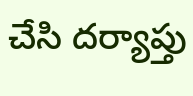చేసి దర్యాప్తు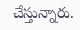చేస్తున్నారు.